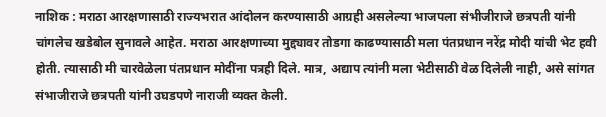नाशिक : मराठा आरक्षणासाठी राज्यभरात आंदोलन करण्यासाठी आग्रही असलेल्या भाजपला संभीजीराजे छत्रपती यांनी चांगलेच खडेबोल सुनावले आहेत. मराठा आरक्षणाच्या मुद्द्यावर तोडगा काढण्यासाठी मला पंतप्रधान नरेंद्र मोदी यांची भेट हवी होती. त्यासाठी मी चारवेळेला पंतप्रधान मोदींना पत्रही दिले. मात्र, अद्याप त्यांनी मला भेटीसाठी वेळ दिलेली नाही, असे सांगत संभाजीराजे छत्रपती यांनी उघडपणे नाराजी व्यक्त केली.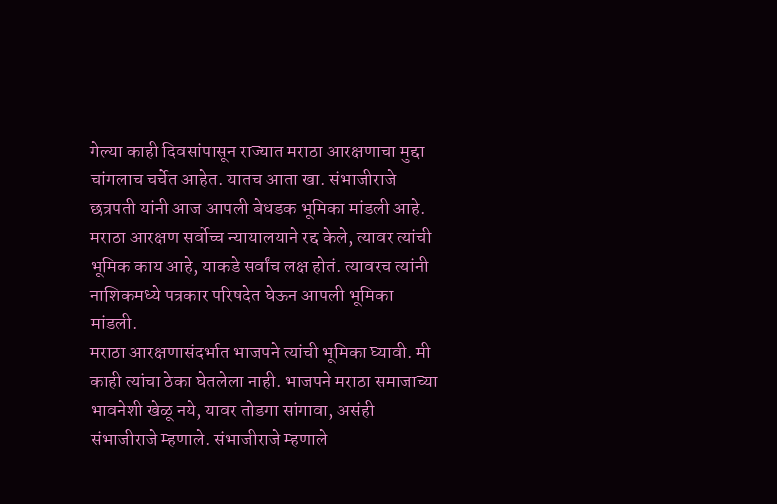गेल्या काही दिवसांपासून राज्यात मराठा आरक्षणाचा मुद्दा चांगलाच चर्चेत आहेत. यातच आता खा. संभाजीराजे छत्रपती यांनी आज आपली बेधडक भूमिका मांडली आहे. मराठा आरक्षण सर्वोच्च न्यायालयाने रद्द केले, त्यावर त्यांची भूमिक काय आहे, याकडे सर्वांच लक्ष होतं. त्यावरच त्यांनी नाशिकमध्ये पत्रकार परिषदेत घेऊन आपली भूमिका मांडली.
मराठा आरक्षणासंदर्भात भाजपने त्यांची भूमिका घ्यावी. मी काही त्यांचा ठेका घेतलेला नाही. भाजपने मराठा समाजाच्या भावनेशी खेळू नये, यावर तोडगा सांगावा, असंही संभाजीराजे म्हणाले. संभाजीराजे म्हणाले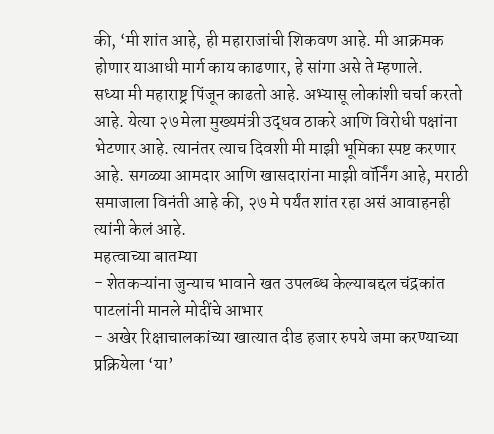की, ‘मी शांत आहे, ही महाराजांची शिकवण आहे. मी आक्रमक होणार याआधी मार्ग काय काढणार, हे सांगा असे ते म्हणाले.
सध्या मी महाराष्ट्र पिंजून काढतो आहे. अभ्यासू लोकांशी चर्चा करतो आहे. येत्या २७ मेला मुख्यमंत्री उद्धव ठाकरे आणि विरोधी पक्षांना भेटणार आहे. त्यानंतर त्याच दिवशी मी माझी भूमिका स्पष्ट करणार आहे. सगळ्या आमदार आणि खासदारांना माझी वॉर्निंग आहे, मराठी समाजाला विनंती आहे की, २७ मे पर्यंत शांत रहा असं आवाहनही त्यांनी केलं आहे.
महत्वाच्या बातम्या
- शेतकऱ्यांना जुन्याच भावाने खत उपलब्ध केल्याबद्दल चंद्रकांत पाटलांनी मानले मोदींचे आभार
- अखेर रिक्षाचालकांच्या खात्यात दीड हजार रुपये जमा करण्याच्या प्रक्रियेला ‘या’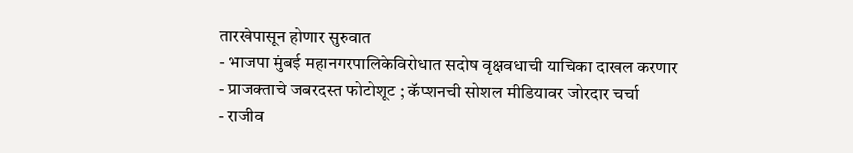तारखेपासून होणार सुरुवात
- भाजपा मुंबई महानगरपालिकेविरोधात सदोष वृक्षवधाची याचिका दाखल करणार
- प्राजक्ताचे जबरदस्त फोटोशूट ; कॅप्शनची सोशल मीडियावर जोरदार चर्चा
- राजीव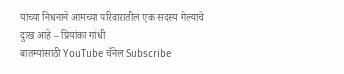यांच्या निधनाने आमच्या परिवारातील एक सदस्य गेल्याचे दुःख आहे – प्रियांका गांधी
बातम्यांसाठी YouTube चॅनेल Subscribe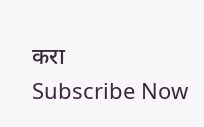करा
Subscribe Now